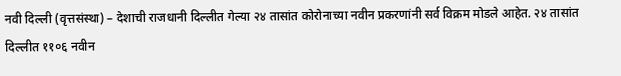नवी दिल्ली (वृत्तसंस्था) – देशाची राजधानी दिल्लीत गेल्या २४ तासांत कोरोनाच्या नवीन प्रकरणांनी सर्व विक्रम मोडले आहेत. २४ तासांत दिल्लीत ११०६ नवीन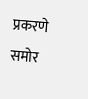प्रकरणे समोर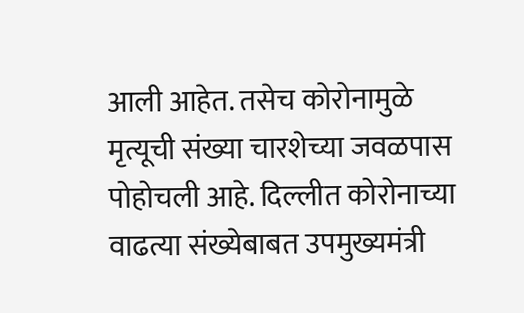आली आहेत. तसेच कोरोनामुळे मृत्यूची संख्या चारशेच्या जवळपास पोहोचली आहे. दिल्लीत कोरोनाच्या वाढत्या संख्येबाबत उपमुख्यमंत्री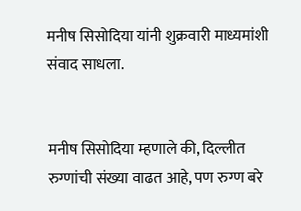मनीष सिसोदिया यांनी शुक्रवारी माध्यमांशी संवाद साधला.


मनीष सिसोदिया म्हणाले की, दिल्लीत रुग्णांची संख्या वाढत आहे, पण रुग्ण बरे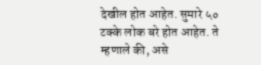देखील होत आहेत. सुमारे ५० टक्के लोक बरे होत आहेत. ते म्हणाले की, असे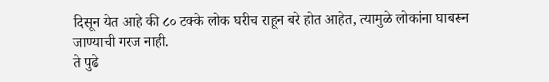दिसून येत आहे की ८० टक्के लोक घरीच राहून बरे होत आहेत, त्यामुळे लोकांना घाबरून जाण्याची गरज नाही.
ते पुढे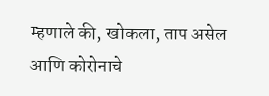म्हणाले की, खोकला, ताप असेल आणि कोरोनाचे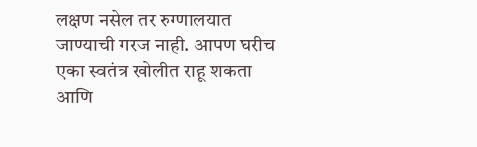लक्षण नसेल तर रुग्णालयात जाण्याची गरज नाही. आपण घरीच एका स्वतंत्र खोलीत राहू शकता आणि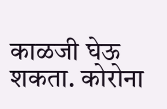काळजी घेऊ शकता. कोरोना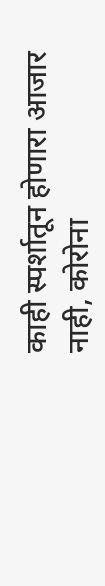काही स्पर्शातून होणारा आजार नाही, कोरोना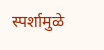स्पर्शामुळे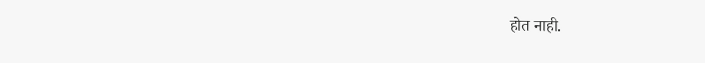होत नाही.